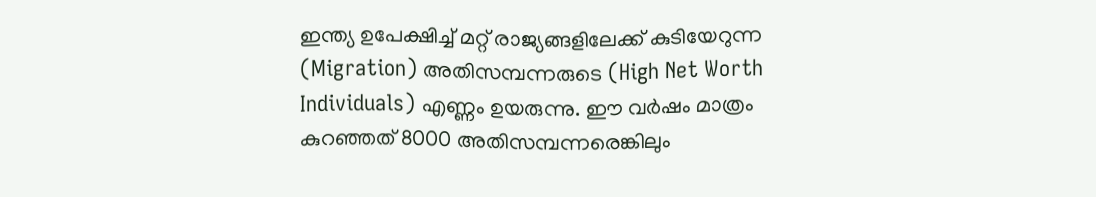ഇന്ത്യ ഉപേക്ഷിച്ച് മറ്റ് രാജ്യങ്ങളിലേക്ക് കുടിയേറുന്ന (Migration) അതിസമ്പന്നരുടെ (High Net Worth Individuals) എണ്ണം ഉയരുന്നു. ഈ വർഷം മാത്രം കുറഞ്ഞത് 8000 അതിസമ്പന്നരെങ്കിലും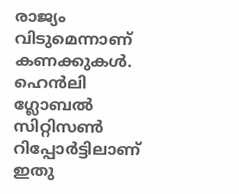രാജ്യം വിടുമെന്നാണ് കണക്കുകൾ. ഹെൻലി ഗ്ലോബൽ സിറ്റിസൺ റിപ്പോർട്ടിലാണ് ഇതു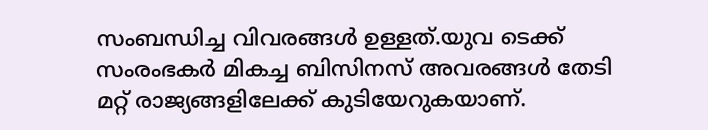സംബന്ധിച്ച വിവരങ്ങൾ ഉള്ളത്.യുവ ടെക്ക് സംരംഭകർ മികച്ച ബിസിനസ് അവരങ്ങൾ തേടി മറ്റ് രാജ്യങ്ങളിലേക്ക് കുടിയേറുകയാണ്.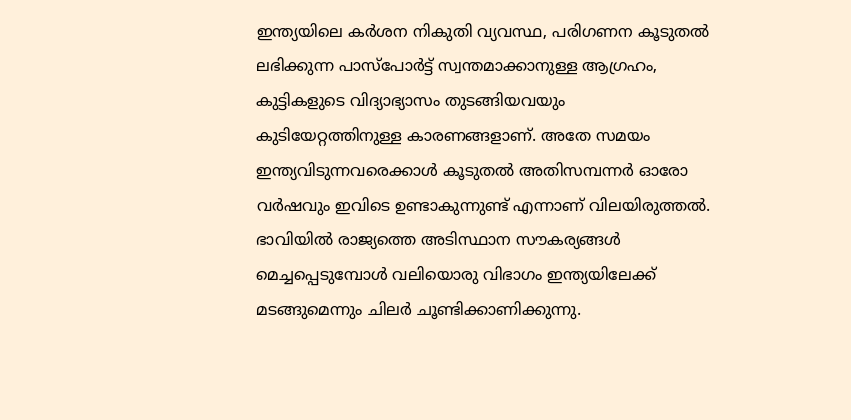ഇന്ത്യയിലെ കർശന നികുതി വ്യവസ്ഥ, പരിഗണന കൂടുതൽ ലഭിക്കുന്ന പാസ്പോർട്ട് സ്വന്തമാക്കാനുള്ള ആഗ്രഹം, കുട്ടികളുടെ വിദ്യാഭ്യാസം തുടങ്ങിയവയും കുടിയേറ്റത്തിനുള്ള കാരണങ്ങളാണ്. അതേ സമയം ഇന്ത്യവിടുന്നവരെക്കാൾ കൂടുതൽ അതിസമ്പന്നർ ഓരോ വർഷവും ഇവിടെ ഉണ്ടാകുന്നുണ്ട് എന്നാണ് വിലയിരുത്തൽ. ഭാവിയിൽ രാജ്യത്തെ അടിസ്ഥാന സൗകര്യങ്ങൾ മെച്ചപ്പെടുമ്പോൾ വലിയൊരു വിഭാഗം ഇന്ത്യയിലേക്ക് മടങ്ങുമെന്നും ചിലർ ചൂണ്ടിക്കാണിക്കുന്നു.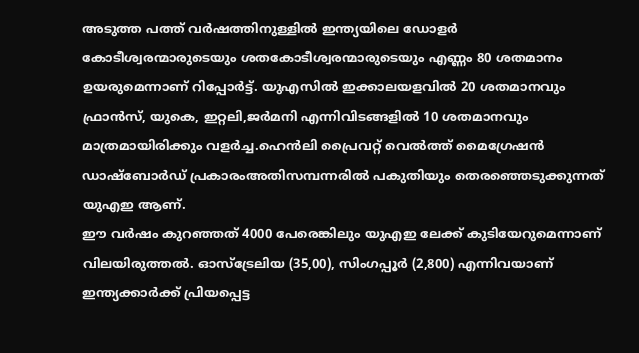അടുത്ത പത്ത് വർഷത്തിനുള്ളിൽ ഇന്ത്യയിലെ ഡോളർ കോടീശ്വരന്മാരുടെയും ശതകോടീശ്വരന്മാരുടെയും എണ്ണം 80 ശതമാനം ഉയരുമെന്നാണ് റിപ്പോർട്ട്. യുഎസിൽ ഇക്കാലയളവിൽ 20 ശതമാനവും ഫ്രാൻസ്, യുകെ, ഇറ്റലി,ജർമനി എന്നിവിടങ്ങളിൽ 10 ശതമാനവും മാത്രമായിരിക്കും വളർച്ച.ഹെൻലി പ്രൈവറ്റ് വെൽത്ത് മൈഗ്രേഷൻ ഡാഷ്ബോർഡ് പ്രകാരംഅതിസമ്പന്നരിൽ പകുതിയും തെരഞ്ഞെടുക്കുന്നത് യുഎഇ ആണ്.
ഈ വർഷം കുറഞ്ഞത് 4000 പേരെങ്കിലും യുഎഇ ലേക്ക് കുടിയേറുമെന്നാണ് വിലയിരുത്തൽ. ഓസ്ട്രേലിയ (35,00), സിംഗപ്പൂർ (2,800) എന്നിവയാണ് ഇന്ത്യക്കാർക്ക് പ്രിയപ്പെട്ട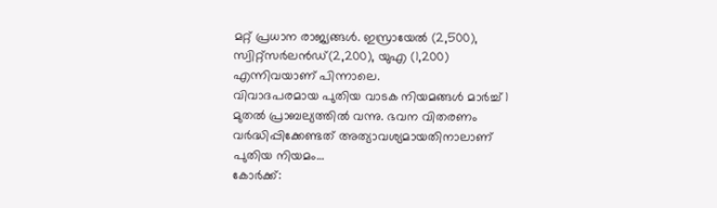മറ്റ് പ്രധാന രാജ്യങ്ങൾ. ഇസ്രായേൽ (2,500), സ്വിറ്റ്സർലൻഡ്(2,200), യുഎ (1,200) എന്നിവയാണ് പിന്നാലെ.
വിവാദപരമായ പുതിയ വാടക നിയമങ്ങൾ മാർച്ച് 1 മുതൽ പ്രാബല്യത്തിൽ വന്നു. ഭവന വിതരണം വർദ്ധിപ്പിക്കേണ്ടത് അത്യാവശ്യമായതിനാലാണ് പുതിയ നിയമം…
കോർക്ക്: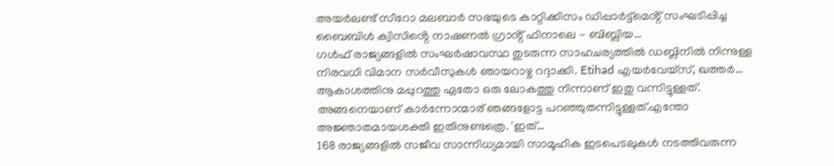അയർലണ്ട് സീറോ മലബാർ സഭയുടെ കാറ്റിക്കിസം ഡിപ്പാർട്ട്മെൻ്റ് സംഘടിപ്പിച്ച ബൈബിൾ ക്വിസിൻ്റെ നാഷണൽ ഗ്രാൻ്റ് ഫിനാലെ - ബിബ്ലിയ…
ഗൾഫ് രാജ്യങ്ങളിൽ സംഘർഷാവസ്ഥ തുടരുന്ന സാഹചര്യത്തിൽ ഡബ്ലിനിൽ നിന്നുള്ള നിരവധി വിമാന സർവീസുകൾ ഞായറാഴ്ച റദ്ദാക്കി. Etihad എയർവേയ്സ്, ഖത്തർ…
ആകാശത്തിനു മപ്പുറത്തു ഏതോ ഒരു ലോകത്തു നിന്നാണ് ഇതു വന്നിട്ടുള്ളത്. അങ്ങനെയാണ് കാർന്നോന്മാര് ഞങ്ങളോട്ട പറഞ്ഞുതന്നിട്ടുള്ളത്.എന്തോ അജ്ഞാതമായശക്തി ഇതിനുണ്ടത്രെ. 'ഇത്…
168 രാജ്യങ്ങളിൽ സജീവ സാന്നിധ്യമായി സാമൂഹിക ഇടപെടലുകൾ നടത്തിവരുന്ന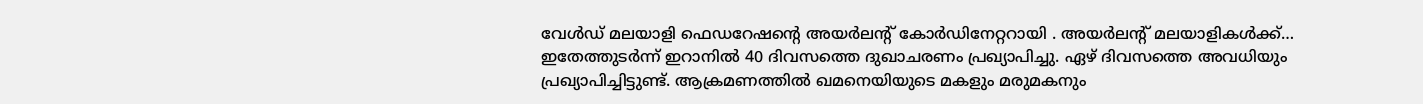വേൾഡ് മലയാളി ഫെഡറേഷന്റെ അയർലന്റ് കോർഡിനേറ്ററായി . അയർലന്റ് മലയാളികൾക്ക്…
ഇതേത്തുടർന്ന് ഇറാനിൽ 40 ദിവസത്തെ ദുഖാചരണം പ്രഖ്യാപിച്ചു. ഏഴ് ദിവസത്തെ അവധിയും പ്രഖ്യാപിച്ചിട്ടുണ്ട്. ആക്രമണത്തിൽ ഖമനെയിയുടെ മകളും മരുമകനും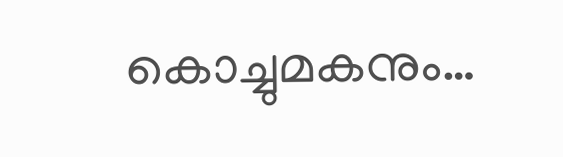കൊച്ചുമകനും…